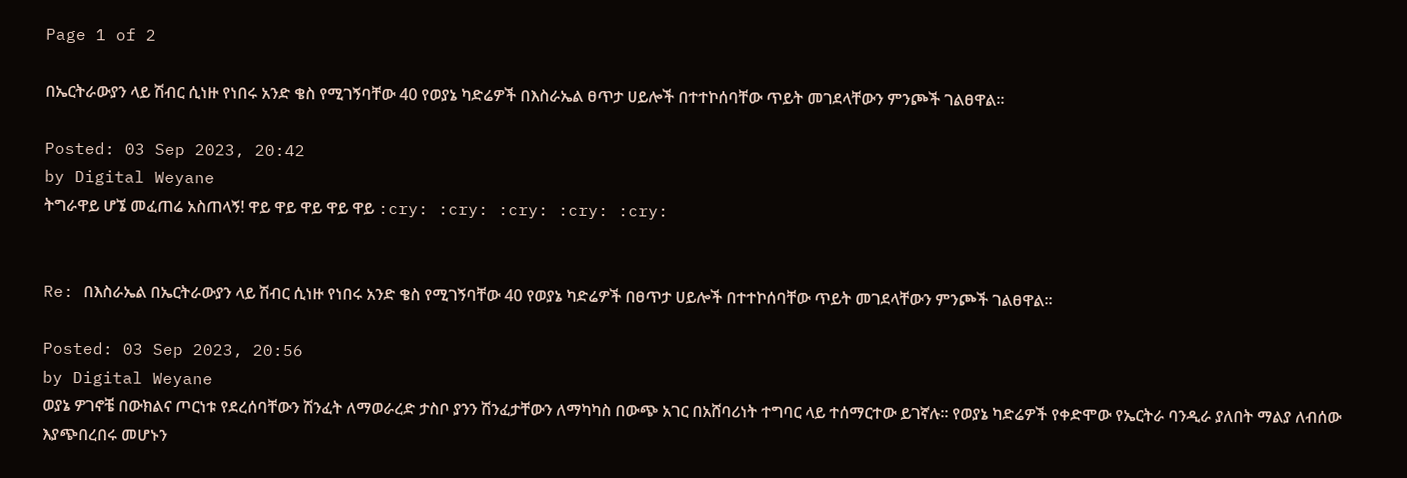Page 1 of 2

በኤርትራውያን ላይ ሽብር ሲነዙ የነበሩ አንድ ቄስ የሚገኝባቸው 40 የወያኔ ካድሬዎች በእስራኤል ፀጥታ ሀይሎች በተተኮሰባቸው ጥይት መገደላቸውን ምንጮች ገልፀዋል።

Posted: 03 Sep 2023, 20:42
by Digital Weyane
ትግራዋይ ሆኜ መፈጠሬ አስጠላኝ! ዋይ ዋይ ዋይ ዋይ ዋይ :cry: :cry: :cry: :cry: :cry:


Re: በእስራኤል በኤርትራውያን ላይ ሽብር ሲነዙ የነበሩ አንድ ቄስ የሚገኝባቸው 40 የወያኔ ካድሬዎች በፀጥታ ሀይሎች በተተኮሰባቸው ጥይት መገደላቸውን ምንጮች ገልፀዋል።

Posted: 03 Sep 2023, 20:56
by Digital Weyane
ወያኔ ዎገኖቼ በውክልና ጦርነቱ የደረሰባቸውን ሽንፈት ለማወራረድ ታስቦ ያንን ሽንፈታቸውን ለማካካስ በውጭ አገር በአሸባሪነት ተግባር ላይ ተሰማርተው ይገኛሉ። የወያኔ ካድሬዎች የቀድሞው የኤርትራ ባንዲራ ያለበት ማልያ ለብሰው እያጭበረበሩ መሆኑን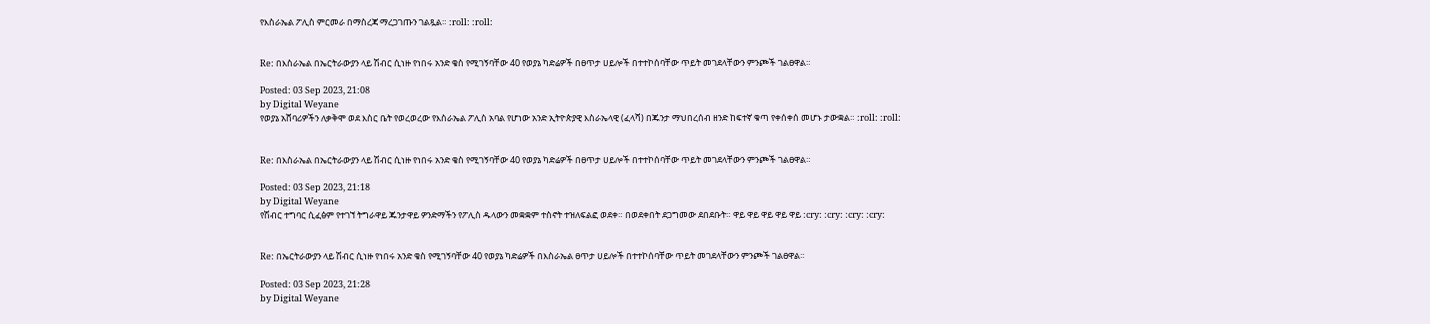የእስራኤል ፖሊስ ምርመራ በማስረጃ ማረጋገጡን ገልጿል። :roll: :roll:


Re: በእስራኤል በኤርትራውያን ላይ ሽብር ሲነዙ የነበሩ አንድ ቄስ የሚገኝባቸው 40 የወያኔ ካድሬዎች በፀጥታ ሀይሎች በተተኮሰባቸው ጥይት መገደላቸውን ምንጮች ገልፀዋል።

Posted: 03 Sep 2023, 21:08
by Digital Weyane
የወያኔ አሸባሪዎችን ለቃቅሞ ወደ እስር ቤት የወረወረው የእስራኤል ፖሊስ አባል የሆነው አንድ ኢትዮጵያዊ እስራኤላዊ (ፈላሻ) በጁንታ ማህበረሰብ ዘንድ ከፍተኛ ቁጣ የቀሰቀሰ መሆኑ ታውቋል። :roll: :roll:


Re: በእስራኤል በኤርትራውያን ላይ ሽብር ሲነዙ የነበሩ አንድ ቄስ የሚገኝባቸው 40 የወያኔ ካድሬዎች በፀጥታ ሀይሎች በተተኮሰባቸው ጥይት መገደላቸውን ምንጮች ገልፀዋል።

Posted: 03 Sep 2023, 21:18
by Digital Weyane
የሽብር ተግባር ሲፈፅም የተገኘ ትግራዋይ ጁንታዋይ ዎንድማችን የፖሊስ ዱላውን መቋቋም ተስኖት ተዝለፍልፎ ወደቀ። በወደቀበት ደጋግመው ደበደቡት። ዋይ ዋይ ዋይ ዋይ ዋይ :cry: :cry: :cry: :cry:


Re: በኤርትራውያን ላይ ሽብር ሲነዙ የነበሩ አንድ ቄስ የሚገኝባቸው 40 የወያኔ ካድሬዎች በእስራኤል ፀጥታ ሀይሎች በተተኮሰባቸው ጥይት መገደላቸውን ምንጮች ገልፀዋል።

Posted: 03 Sep 2023, 21:28
by Digital Weyane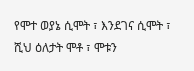የሞተ ወያኔ ሲሞት ፣ እንደገና ሲሞት ፣
ሺህ ዕለታት ሞቶ ፣ ሞቱን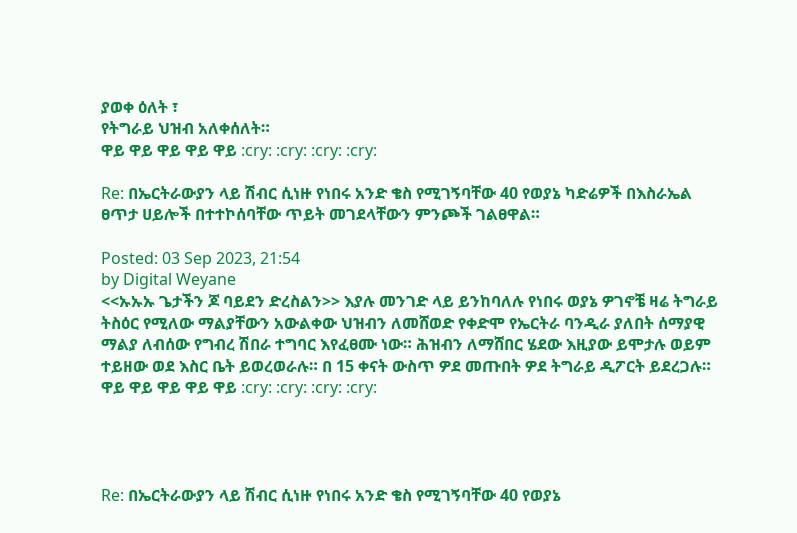ያወቀ ዕለት ፣
የትግራይ ህዝብ አለቀሰለት።
ዋይ ዋይ ዋይ ዋይ ዋይ :cry: :cry: :cry: :cry:

Re: በኤርትራውያን ላይ ሽብር ሲነዙ የነበሩ አንድ ቄስ የሚገኝባቸው 40 የወያኔ ካድሬዎች በእስራኤል ፀጥታ ሀይሎች በተተኮሰባቸው ጥይት መገደላቸውን ምንጮች ገልፀዋል።

Posted: 03 Sep 2023, 21:54
by Digital Weyane
<<ኡኡኡ ጌታችን ጆ ባይደን ድረስልን>> እያሉ መንገድ ላይ ይንከባለሉ የነበሩ ወያኔ ዎገኖቼ ዛሬ ትግራይ ትስዕር የሚለው ማልያቸውን አውልቀው ህዝብን ለመሸወድ የቀድሞ የኤርትራ ባንዲራ ያለበት ሰማያዊ ማልያ ለብሰው የግብረ ሽበራ ተግባር እየፈፀሙ ነው። ሕዝብን ለማሸበር ሄደው እዚያው ይሞታሉ ወይም ተይዘው ወደ እስር ቤት ይወረወራሉ። በ 15 ቀናት ውስጥ ዎደ መጡበት ዎደ ትግራይ ዲፖርት ይደረጋሉ። ዋይ ዋይ ዋይ ዋይ ዋይ :cry: :cry: :cry: :cry:




Re: በኤርትራውያን ላይ ሽብር ሲነዙ የነበሩ አንድ ቄስ የሚገኝባቸው 40 የወያኔ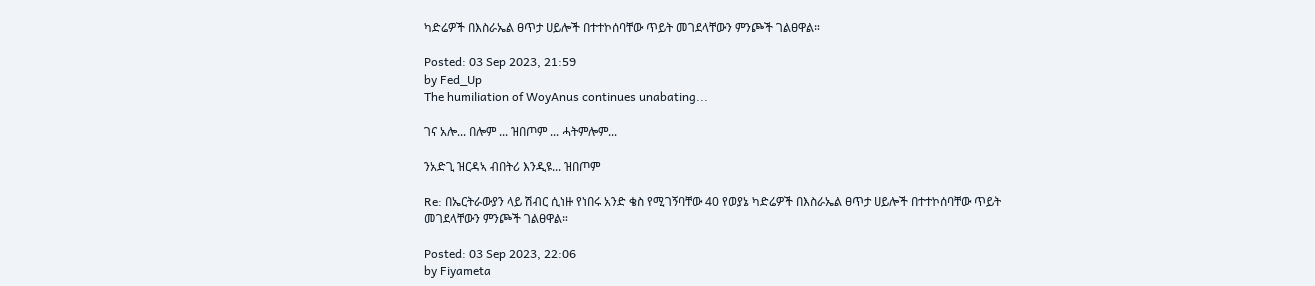ካድሬዎች በእስራኤል ፀጥታ ሀይሎች በተተኮሰባቸው ጥይት መገደላቸውን ምንጮች ገልፀዋል።

Posted: 03 Sep 2023, 21:59
by Fed_Up
The humiliation of WoyAnus continues unabating...

ገና አሎ... በሎም ... ዝበጦም ... ሓትምሎም...

ንአድጊ ዝርዳኣ ብበትሪ እንዲዩ... ዝበጦም

Re: በኤርትራውያን ላይ ሽብር ሲነዙ የነበሩ አንድ ቄስ የሚገኝባቸው 40 የወያኔ ካድሬዎች በእስራኤል ፀጥታ ሀይሎች በተተኮሰባቸው ጥይት መገደላቸውን ምንጮች ገልፀዋል።

Posted: 03 Sep 2023, 22:06
by Fiyameta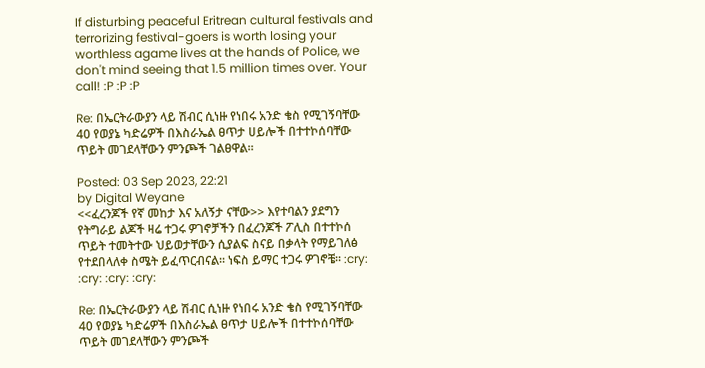If disturbing peaceful Eritrean cultural festivals and terrorizing festival-goers is worth losing your worthless agame lives at the hands of Police, we don't mind seeing that 1.5 million times over. Your call! :P :P :P

Re: በኤርትራውያን ላይ ሽብር ሲነዙ የነበሩ አንድ ቄስ የሚገኝባቸው 40 የወያኔ ካድሬዎች በእስራኤል ፀጥታ ሀይሎች በተተኮሰባቸው ጥይት መገደላቸውን ምንጮች ገልፀዋል።

Posted: 03 Sep 2023, 22:21
by Digital Weyane
<<ፈረንጆች የኛ መከታ እና አለኝታ ናቸው>> እየተባልን ያደግን የትግራይ ልጆች ዛሬ ተጋሩ ዎገኖቻችን በፈረንጆች ፖሊስ በተተኮሰ ጥይት ተመትተው ህይወታቸውን ሲያልፍ ስናይ በቃላት የማይገለፅ የተደበላለቀ ስሜት ይፈጥርብናል። ነፍስ ይማር ተጋሩ ዎገኖቼ። :cry: :cry: :cry: :cry:

Re: በኤርትራውያን ላይ ሽብር ሲነዙ የነበሩ አንድ ቄስ የሚገኝባቸው 40 የወያኔ ካድሬዎች በእስራኤል ፀጥታ ሀይሎች በተተኮሰባቸው ጥይት መገደላቸውን ምንጮች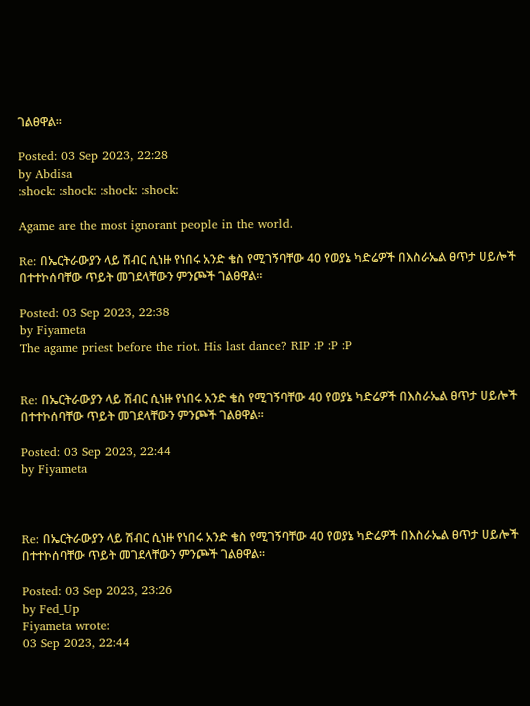ገልፀዋል።

Posted: 03 Sep 2023, 22:28
by Abdisa
:shock: :shock: :shock: :shock:

Agame are the most ignorant people in the world.

Re: በኤርትራውያን ላይ ሽብር ሲነዙ የነበሩ አንድ ቄስ የሚገኝባቸው 40 የወያኔ ካድሬዎች በእስራኤል ፀጥታ ሀይሎች በተተኮሰባቸው ጥይት መገደላቸውን ምንጮች ገልፀዋል።

Posted: 03 Sep 2023, 22:38
by Fiyameta
The agame priest before the riot. His last dance? RIP :P :P :P


Re: በኤርትራውያን ላይ ሽብር ሲነዙ የነበሩ አንድ ቄስ የሚገኝባቸው 40 የወያኔ ካድሬዎች በእስራኤል ፀጥታ ሀይሎች በተተኮሰባቸው ጥይት መገደላቸውን ምንጮች ገልፀዋል።

Posted: 03 Sep 2023, 22:44
by Fiyameta



Re: በኤርትራውያን ላይ ሽብር ሲነዙ የነበሩ አንድ ቄስ የሚገኝባቸው 40 የወያኔ ካድሬዎች በእስራኤል ፀጥታ ሀይሎች በተተኮሰባቸው ጥይት መገደላቸውን ምንጮች ገልፀዋል።

Posted: 03 Sep 2023, 23:26
by Fed_Up
Fiyameta wrote:
03 Sep 2023, 22:44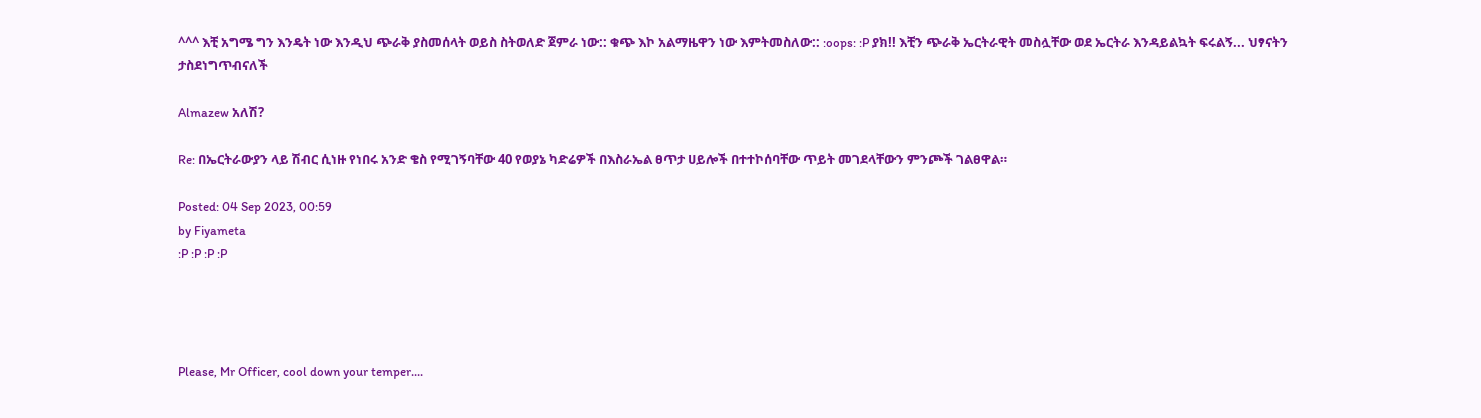^^^ እቺ አግሜ ግን እንዴት ነው እንዲህ ጭራቅ ያስመሰላት ወይስ ስትወለድ ጀምራ ነው:: ቁጭ እኮ አልማዜዋን ነው እምትመስለው:: :oops: :P ያክ!! እቺን ጭራቅ ኤርትራዊት መስሏቸው ወደ ኤርትራ እንዳይልኳት ፍሩልኝ... ህፃናትን ታስደነግጥብናለች

Almazew አለሽ?

Re: በኤርትራውያን ላይ ሽብር ሲነዙ የነበሩ አንድ ቄስ የሚገኝባቸው 40 የወያኔ ካድሬዎች በእስራኤል ፀጥታ ሀይሎች በተተኮሰባቸው ጥይት መገደላቸውን ምንጮች ገልፀዋል።

Posted: 04 Sep 2023, 00:59
by Fiyameta
:P :P :P :P




Please, Mr Officer, cool down your temper....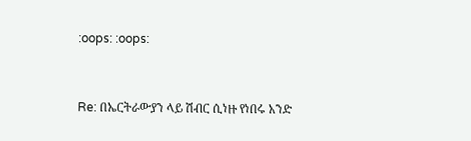:oops: :oops:


Re: በኤርትራውያን ላይ ሽብር ሲነዙ የነበሩ አንድ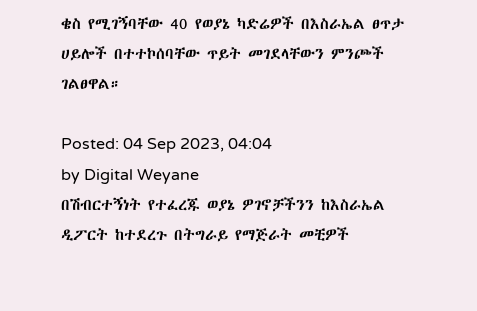ቄስ የሚገኝባቸው 40 የወያኔ ካድሬዎች በእስራኤል ፀጥታ ሀይሎች በተተኮሰባቸው ጥይት መገደላቸውን ምንጮች ገልፀዋል።

Posted: 04 Sep 2023, 04:04
by Digital Weyane
በሽብርተኝነት የተፈረጁ ወያኔ ዎገኖቻችንን ከእስራኤል ዲፖርት ከተደረጉ በትግራይ የማጅራት መቺዎች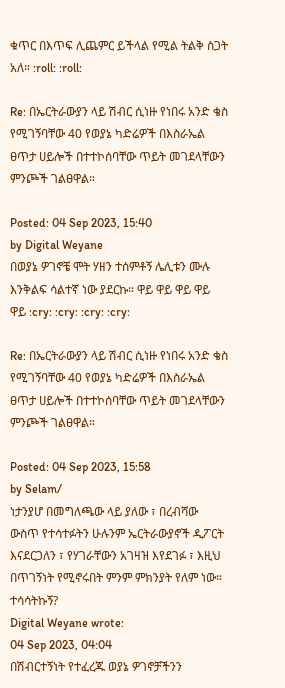ቁጥር በእጥፍ ሊጨምር ይችላል የሚል ትልቅ ስጋት አለ። :roll: :roll:

Re: በኤርትራውያን ላይ ሽብር ሲነዙ የነበሩ አንድ ቄስ የሚገኝባቸው 40 የወያኔ ካድሬዎች በእስራኤል ፀጥታ ሀይሎች በተተኮሰባቸው ጥይት መገደላቸውን ምንጮች ገልፀዋል።

Posted: 04 Sep 2023, 15:40
by Digital Weyane
በወያኔ ዎገኖቼ ሞት ሃዘን ተሰምቶኝ ሌሊቱን ሙሉ እንቅልፍ ሳልተኛ ነው ያደርኩ። ዋይ ዋይ ዋይ ዋይ ዋይ :cry: :cry: :cry: :cry:

Re: በኤርትራውያን ላይ ሽብር ሲነዙ የነበሩ አንድ ቄስ የሚገኝባቸው 40 የወያኔ ካድሬዎች በእስራኤል ፀጥታ ሀይሎች በተተኮሰባቸው ጥይት መገደላቸውን ምንጮች ገልፀዋል።

Posted: 04 Sep 2023, 15:58
by Selam/
ነታንያሆ በመግለጫው ላይ ያለው ፣ በረብሻው ውስጥ የተሳተፉትን ሁሉንም ኤርትራውያኖች ዲፖርት እናደርጋለን ፣ የሃገራቸውን አገዛዝ እየደገፉ ፣ እዚህ በጥገኝነት የሚኖሩበት ምንም ምክንያት የለም ነው። ተሳሳትኩኝ?
Digital Weyane wrote:
04 Sep 2023, 04:04
በሽብርተኝነት የተፈረጁ ወያኔ ዎገኖቻችንን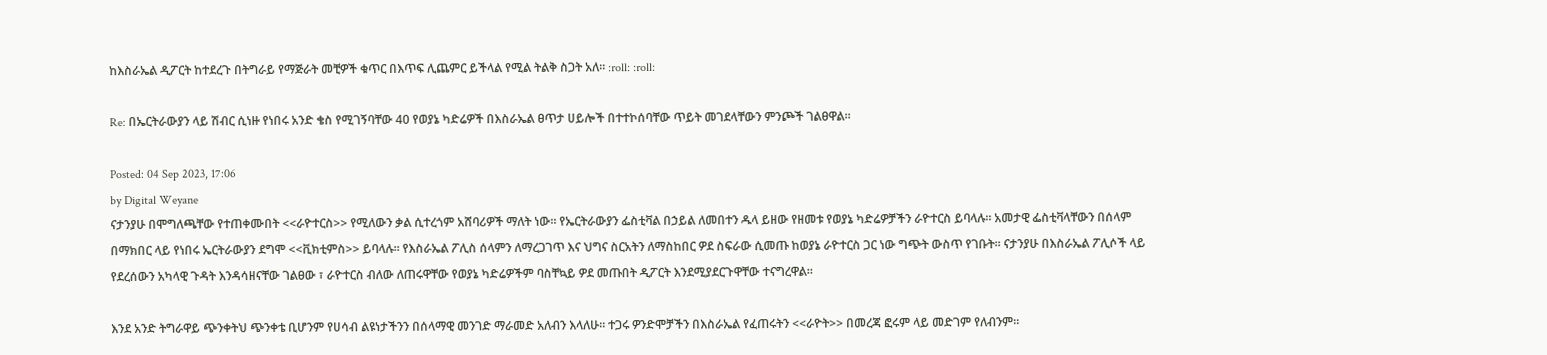ከእስራኤል ዲፖርት ከተደረጉ በትግራይ የማጅራት መቺዎች ቁጥር በእጥፍ ሊጨምር ይችላል የሚል ትልቅ ስጋት አለ። :roll: :roll:

Re: በኤርትራውያን ላይ ሽብር ሲነዙ የነበሩ አንድ ቄስ የሚገኝባቸው 40 የወያኔ ካድሬዎች በእስራኤል ፀጥታ ሀይሎች በተተኮሰባቸው ጥይት መገደላቸውን ምንጮች ገልፀዋል።

Posted: 04 Sep 2023, 17:06
by Digital Weyane
ናታንያሁ በሞግለጫቸው የተጠቀሙበት <<ራዮተርስ>> የሚለውን ቃል ሲተረጎም አሸባሪዎች ማለት ነው። የኤርትራውያን ፌስቲቫል በኃይል ለመበተን ዱላ ይዘው የዘመቱ የወያኔ ካድሬዎቻችን ራዮተርስ ይባላሉ። አመታዊ ፌስቲቫላቸውን በሰላም በማክበር ላይ የነበሩ ኤርትራውያን ደግሞ <<ቪክቲምስ>> ይባላሉ። የእስራኤል ፖሊስ ሰላምን ለማረጋገጥ እና ህግና ስርአትን ለማስከበር ዎደ ስፍራው ሲመጡ ከወያኔ ራዮተርስ ጋር ነው ግጭት ውስጥ የገቡት። ናታንያሁ በእስራኤል ፖሊሶች ላይ የደረሰውን አካላዊ ጉዳት እንዳሳዘናቸው ገልፀው ፣ ራዮተርስ ብለው ለጠሩዋቸው የወያኔ ካድሬዎችም ባስቸኳይ ዎደ መጡበት ዲፖርት እንደሚያደርጉዋቸው ተናግረዋል።

እንደ አንድ ትግራዋይ ጭንቀትህ ጭንቀቴ ቢሆንም የሀሳብ ልዩነታችንን በሰላማዊ መንገድ ማራመድ አለብን እላለሁ። ተጋሩ ዎንድሞቻችን በእስራኤል የፈጠሩትን <<ራዮት>> በመረጃ ፎሩም ላይ መድገም የለብንም።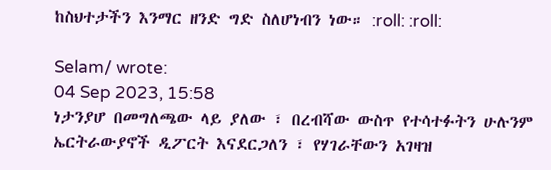ከስህተታችን እንማር ዘንድ ግድ ስለሆነብን ነው። :roll: :roll:

Selam/ wrote:
04 Sep 2023, 15:58
ነታንያሆ በመግለጫው ላይ ያለው ፣ በረብሻው ውስጥ የተሳተፉትን ሁሉንም ኤርትራውያኖች ዲፖርት እናደርጋለን ፣ የሃገራቸውን አገዛዝ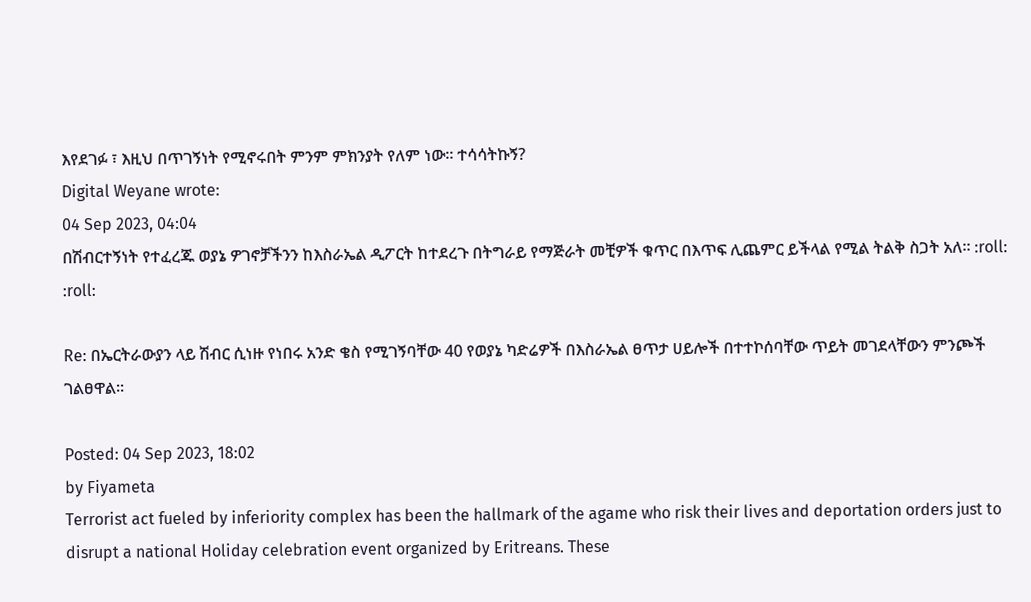እየደገፉ ፣ እዚህ በጥገኝነት የሚኖሩበት ምንም ምክንያት የለም ነው። ተሳሳትኩኝ?
Digital Weyane wrote:
04 Sep 2023, 04:04
በሽብርተኝነት የተፈረጁ ወያኔ ዎገኖቻችንን ከእስራኤል ዲፖርት ከተደረጉ በትግራይ የማጅራት መቺዎች ቁጥር በእጥፍ ሊጨምር ይችላል የሚል ትልቅ ስጋት አለ። :roll: :roll:

Re: በኤርትራውያን ላይ ሽብር ሲነዙ የነበሩ አንድ ቄስ የሚገኝባቸው 40 የወያኔ ካድሬዎች በእስራኤል ፀጥታ ሀይሎች በተተኮሰባቸው ጥይት መገደላቸውን ምንጮች ገልፀዋል።

Posted: 04 Sep 2023, 18:02
by Fiyameta
Terrorist act fueled by inferiority complex has been the hallmark of the agame who risk their lives and deportation orders just to disrupt a national Holiday celebration event organized by Eritreans. These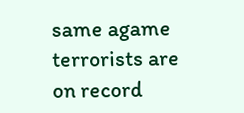same agame terrorists are on record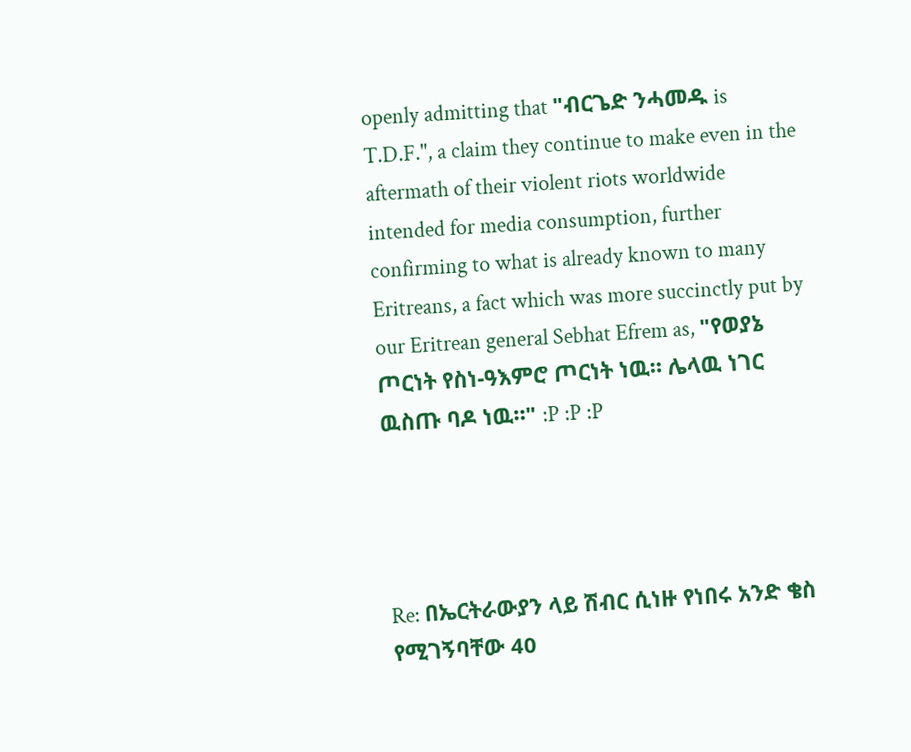openly admitting that "ብርጌድ ንሓመዱ is T.D.F.", a claim they continue to make even in the aftermath of their violent riots worldwide intended for media consumption, further confirming to what is already known to many Eritreans, a fact which was more succinctly put by our Eritrean general Sebhat Efrem as, "የወያኔ ጦርነት የስነ-ዓእምሮ ጦርነት ነዉ። ሌላዉ ነገር ዉስጡ ባዶ ነዉ።" :P :P :P




Re: በኤርትራውያን ላይ ሽብር ሲነዙ የነበሩ አንድ ቄስ የሚገኝባቸው 40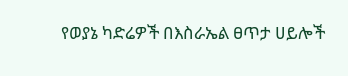የወያኔ ካድሬዎች በእስራኤል ፀጥታ ሀይሎች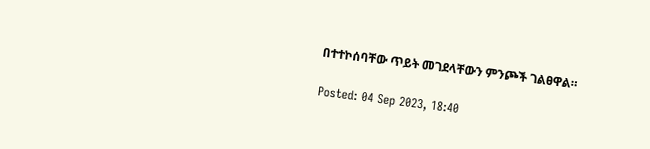በተተኮሰባቸው ጥይት መገደላቸውን ምንጮች ገልፀዋል።

Posted: 04 Sep 2023, 18:40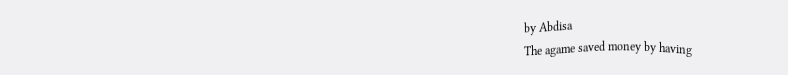by Abdisa
The agame saved money by having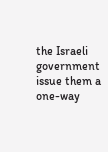the Israeli government issue them a one-way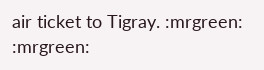air ticket to Tigray. :mrgreen: :mrgreen: